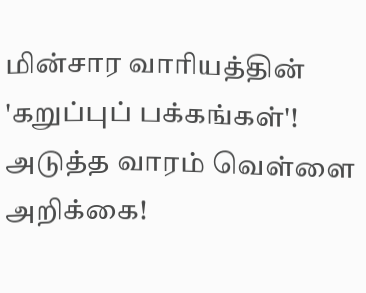மின்சார வாரியத்தின் 'கறுப்புப் பக்கங்கள்'! அடுத்த வாரம் வெள்ளை அறிக்கை!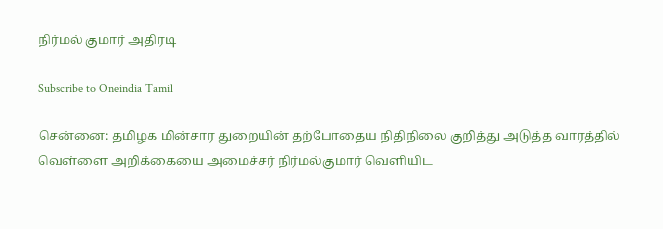நிர்மல் குமார் அதிரடி

Subscribe to Oneindia Tamil

சென்னை: தமிழக மின்சார துறையின் தற்போதைய நிதிநிலை குறித்து அடுத்த வாரத்தில் வெள்ளை அறிக்கையை அமைச்சர் நிர்மல்குமார் வெளியிட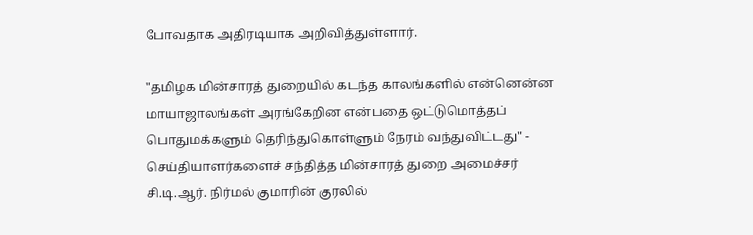போவதாக அதிரடியாக அறிவித்துள்ளார்.

"தமிழக மின்சாரத் துறையில் கடந்த காலங்களில் என்னென்ன மாயாஜாலங்கள் அரங்கேறின என்பதை ஒட்டுமொத்தப் பொதுமக்களும் தெரிந்துகொள்ளும் நேரம் வந்துவிட்டது" - செய்தியாளர்களைச் சந்தித்த மின்சாரத் துறை அமைச்சர் சி.டி.ஆர். நிர்மல் குமாரின் குரலில்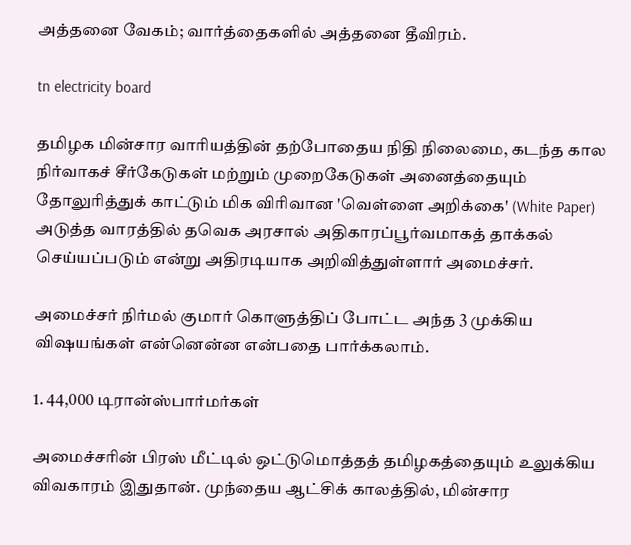அத்தனை வேகம்; வார்த்தைகளில் அத்தனை தீவிரம்.

tn electricity board

தமிழக மின்சார வாரியத்தின் தற்போதைய நிதி நிலைமை, கடந்த கால நிர்வாகச் சீர்கேடுகள் மற்றும் முறைகேடுகள் அனைத்தையும் தோலுரித்துக் காட்டும் மிக விரிவான 'வெள்ளை அறிக்கை' (White Paper) அடுத்த வாரத்தில் தவெக அரசால் அதிகாரப்பூர்வமாகத் தாக்கல் செய்யப்படும் என்று அதிரடியாக அறிவித்துள்ளார் அமைச்சர்.

அமைச்சர் நிர்மல் குமார் கொளுத்திப் போட்ட அந்த 3 முக்கிய விஷயங்கள் என்னென்ன என்பதை பார்க்கலாம்.

1. 44,000 டிரான்ஸ்பார்மர்கள்

அமைச்சரின் பிரஸ் மீட்டில் ஒட்டுமொத்தத் தமிழகத்தையும் உலுக்கிய விவகாரம் இதுதான். முந்தைய ஆட்சிக் காலத்தில், மின்சார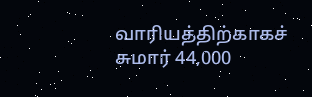வாரியத்திற்காகச் சுமார் 44,000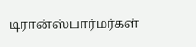டிரான்ஸ்பார்மர்கள்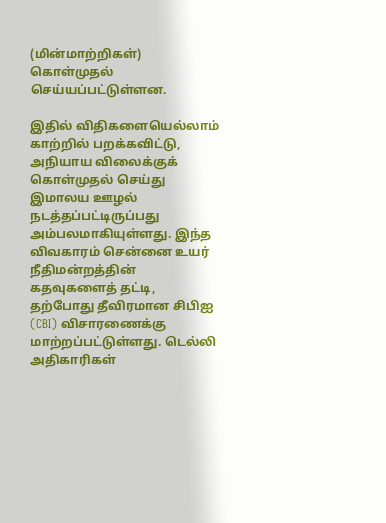(மின்மாற்றிகள்) கொள்முதல் செய்யப்பட்டுள்ளன.

இதில் விதிகளையெல்லாம் காற்றில் பறக்கவிட்டு, அநியாய விலைக்குக் கொள்முதல் செய்து இமாலய ஊழல் நடத்தப்பட்டிருப்பது அம்பலமாகியுள்ளது. இந்த விவகாரம் சென்னை உயர் நீதிமன்றத்தின் கதவுகளைத் தட்டி, தற்போது தீவிரமான சிபிஐ (CBI) விசாரணைக்கு மாற்றப்பட்டுள்ளது. டெல்லி அதிகாரிகள்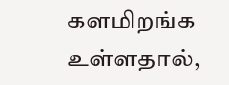களமிறங்க உள்ளதால்,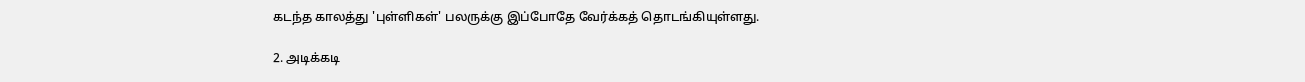கடந்த காலத்து 'புள்ளிகள்' பலருக்கு இப்போதே வேர்க்கத் தொடங்கியுள்ளது.

2. அடிக்கடி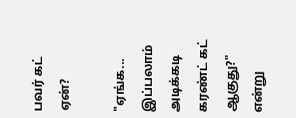பவர் கட் ஏன்?

"ஏங்க... இப்பலாம் அடிக்கடி கரண்ட் கட் ஆகுது?" என்று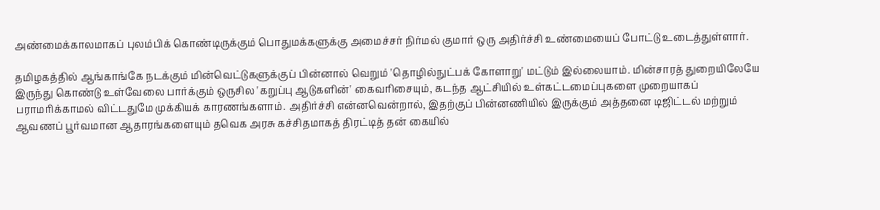அண்மைக்காலமாகப் புலம்பிக் கொண்டிருக்கும் பொதுமக்களுக்கு அமைச்சர் நிர்மல் குமார் ஒரு அதிர்ச்சி உண்மையைப் போட்டு உடைத்துள்ளார்.

தமிழகத்தில் ஆங்காங்கே நடக்கும் மின்வெட்டுகளுக்குப் பின்னால் வெறும் 'தொழில்நுட்பக் கோளாறு' மட்டும் இல்லையாம். மின்சாரத் துறையிலேயே இருந்து கொண்டு உள்வேலை பார்க்கும் ஒருசில 'கறுப்பு ஆடுகளின்' கைவரிசையும், கடந்த ஆட்சியில் உள்கட்டமைப்புகளை முறையாகப் பராமரிக்காமல் விட்டதுமே முக்கியக் காரணங்களாம். அதிர்ச்சி என்னவென்றால், இதற்குப் பின்னணியில் இருக்கும் அத்தனை டிஜிட்டல் மற்றும் ஆவணப் பூர்வமான ஆதாரங்களையும் தவெக அரசு கச்சிதமாகத் திரட்டித் தன் கையில்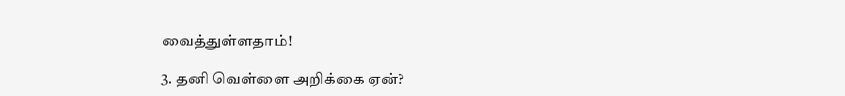வைத்துள்ளதாம்!

3. தனி வெள்ளை அறிக்கை ஏன்?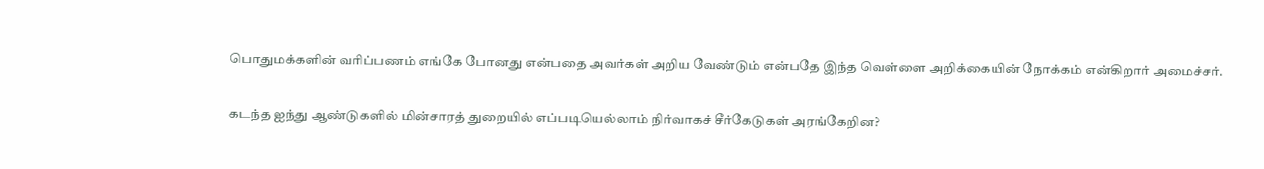பொதுமக்களின் வரிப்பணம் எங்கே போனது என்பதை அவர்கள் அறிய வேண்டும் என்பதே இந்த வெள்ளை அறிக்கையின் நோக்கம் என்கிறார் அமைச்சர்.

கடந்த ஐந்து ஆண்டுகளில் மின்சாரத் துறையில் எப்படியெல்லாம் நிர்வாகச் சீர்கேடுகள் அரங்கேறின?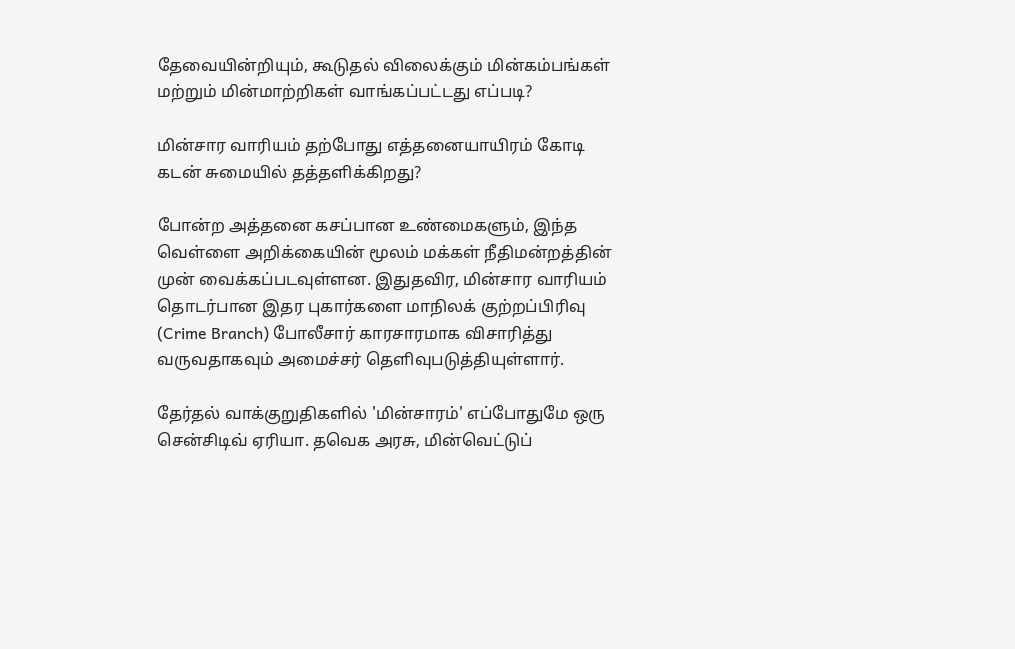தேவையின்றியும், கூடுதல் விலைக்கும் மின்கம்பங்கள் மற்றும் மின்மாற்றிகள் வாங்கப்பட்டது எப்படி?

மின்சார வாரியம் தற்போது எத்தனையாயிரம் கோடி கடன் சுமையில் தத்தளிக்கிறது?

போன்ற அத்தனை கசப்பான உண்மைகளும், இந்த வெள்ளை அறிக்கையின் மூலம் மக்கள் நீதிமன்றத்தின் முன் வைக்கப்படவுள்ளன. இதுதவிர, மின்சார வாரியம் தொடர்பான இதர புகார்களை மாநிலக் குற்றப்பிரிவு (Crime Branch) போலீசார் காரசாரமாக விசாரித்து வருவதாகவும் அமைச்சர் தெளிவுபடுத்தியுள்ளார்.

தேர்தல் வாக்குறுதிகளில் 'மின்சாரம்' எப்போதுமே ஒரு சென்சிடிவ் ஏரியா. தவெக அரசு, மின்வெட்டுப்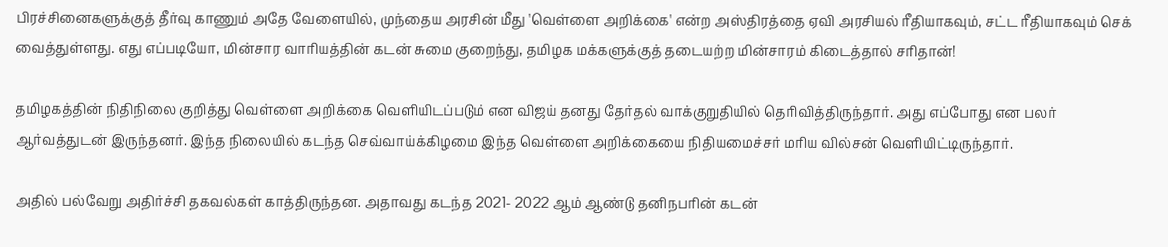பிரச்சினைகளுக்குத் தீர்வு காணும் அதே வேளையில், முந்தைய அரசின் மீது 'வெள்ளை அறிக்கை' என்ற அஸ்திரத்தை ஏவி அரசியல் ரீதியாகவும், சட்ட ரீதியாகவும் செக் வைத்துள்ளது. எது எப்படியோ, மின்சார வாரியத்தின் கடன் சுமை குறைந்து, தமிழக மக்களுக்குத் தடையற்ற மின்சாரம் கிடைத்தால் சரிதான்!

தமிழகத்தின் நிதிநிலை குறித்து வெள்ளை அறிக்கை வெளியிடப்படும் என விஜய் தனது தேர்தல் வாக்குறுதியில் தெரிவித்திருந்தார். அது எப்போது என பலர் ஆர்வத்துடன் இருந்தனர். இந்த நிலையில் கடந்த செவ்வாய்க்கிழமை இந்த வெள்ளை அறிக்கையை நிதியமைச்சர் மரிய வில்சன் வெளியிட்டிருந்தார்.

அதில் பல்வேறு அதிர்ச்சி தகவல்கள் காத்திருந்தன. அதாவது கடந்த 2021- 2022 ஆம் ஆண்டு தனிநபரின் கடன்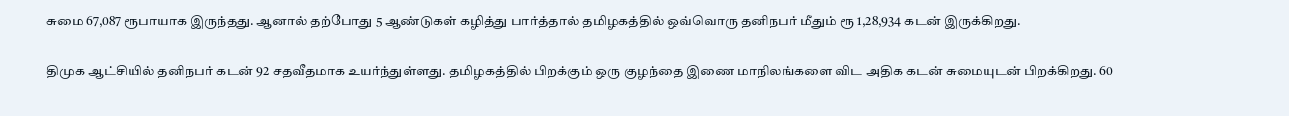சுமை 67,087 ரூபாயாக இருந்தது. ஆனால் தற்போது 5 ஆண்டுகள் கழித்து பார்த்தால் தமிழகத்தில் ஒவ்வொரு தனிநபர் மீதும் ரூ 1,28,934 கடன் இருக்கிறது.

திமுக ஆட்சியில் தனிநபர் கடன் 92 சதவீதமாக உயர்ந்துள்ளது. தமிழகத்தில் பிறக்கும் ஒரு குழந்தை இணை மாநிலங்களை விட அதிக கடன் சுமையுடன் பிறக்கிறது. 60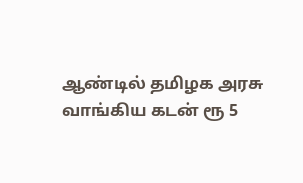ஆண்டில் தமிழக அரசு வாங்கிய கடன் ரூ 5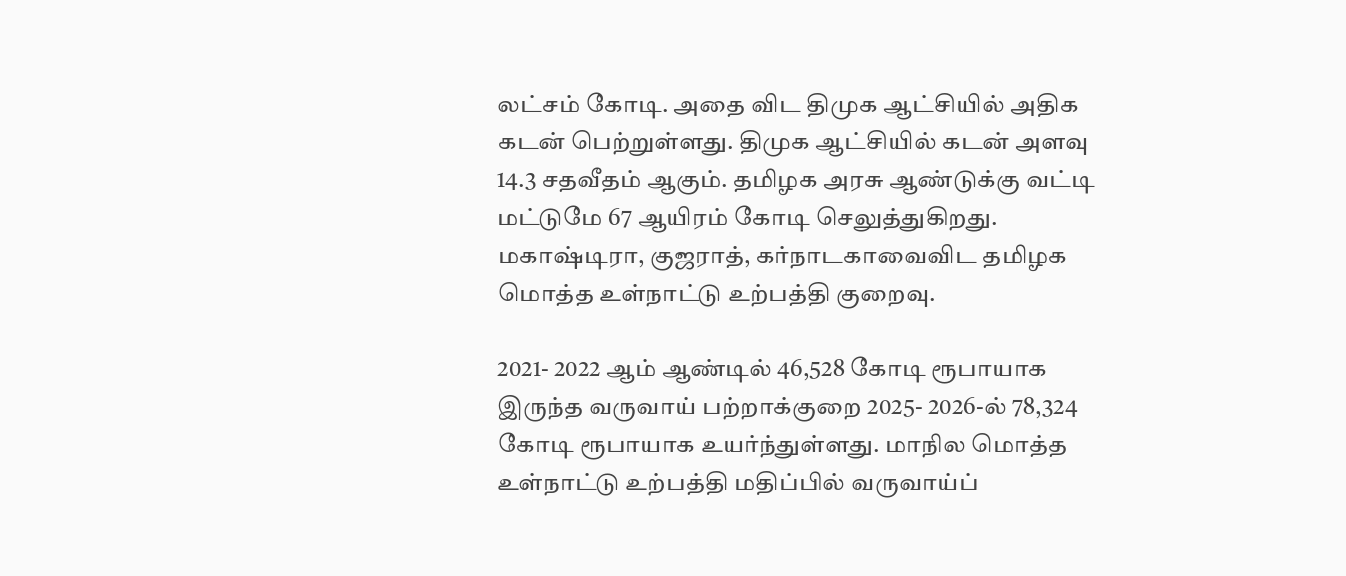லட்சம் கோடி. அதை விட திமுக ஆட்சியில் அதிக கடன் பெற்றுள்ளது. திமுக ஆட்சியில் கடன் அளவு 14.3 சதவீதம் ஆகும். தமிழக அரசு ஆண்டுக்கு வட்டி மட்டுமே 67 ஆயிரம் கோடி செலுத்துகிறது. மகாஷ்டிரா, குஜராத், கர்நாடகாவைவிட தமிழக மொத்த உள்நாட்டு உற்பத்தி குறைவு.

2021- 2022 ஆம் ஆண்டில் 46,528 கோடி ரூபாயாக இருந்த வருவாய் பற்றாக்குறை 2025- 2026-ல் 78,324 கோடி ரூபாயாக உயர்ந்துள்ளது. மாநில மொத்த உள்நாட்டு உற்பத்தி மதிப்பில் வருவாய்ப்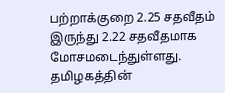பற்றாக்குறை 2.25 சதவீதம் இருந்து 2.22 சதவீதமாக மோசமடைந்துள்ளது. தமிழகத்தின்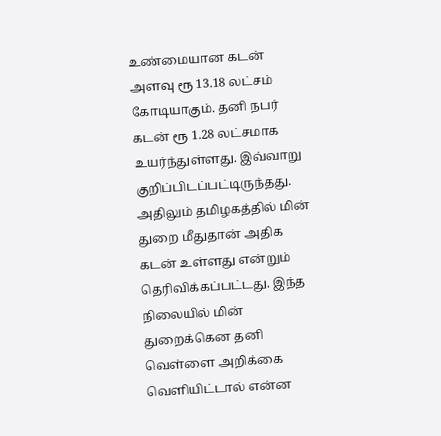உண்மையான கடன் அளவு ரூ 13.18 லட்சம் கோடியாகும். தனி நபர் கடன் ரூ 1.28 லட்சமாக உயர்ந்துள்ளது. இவ்வாறு குறிப்பிடப்பட்டிருந்தது. அதிலும் தமிழகத்தில் மின் துறை மீதுதான் அதிக கடன் உள்ளது என்றும் தெரிவிக்கப்பட்டது. இந்த நிலையில் மின் துறைக்கென தனி வெள்ளை அறிக்கை வெளியிட்டால் என்ன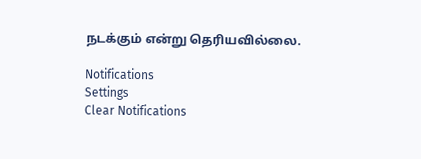நடக்கும் என்று தெரியவில்லை.

Notifications
Settings
Clear Notifications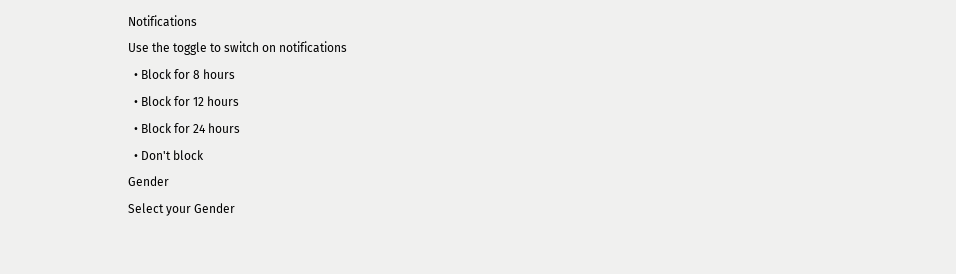Notifications
Use the toggle to switch on notifications
  • Block for 8 hours
  • Block for 12 hours
  • Block for 24 hours
  • Don't block
Gender
Select your Gender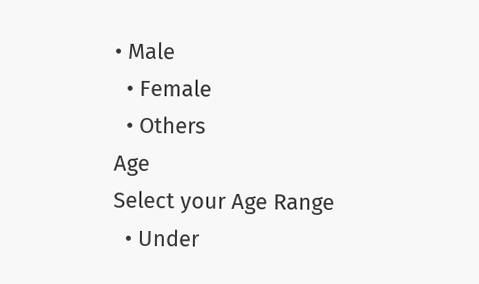• Male
  • Female
  • Others
Age
Select your Age Range
  • Under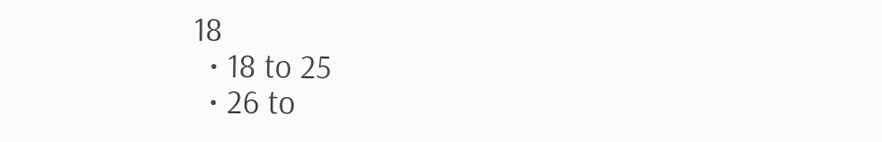18
  • 18 to 25
  • 26 to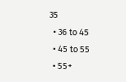35
  • 36 to 45
  • 45 to 55
  • 55+